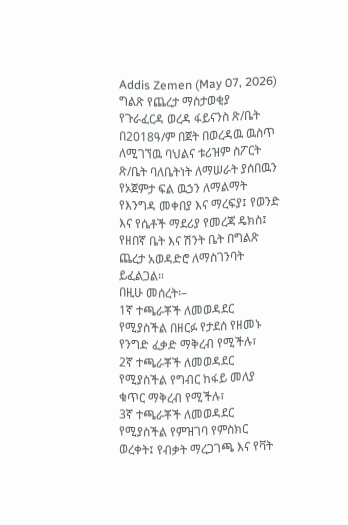Addis Zemen (May 07, 2026)
ግልጽ የጨረታ ማስታወቂያ
የጉራፈርዳ ወረዳ ፋይናንስ ጽ/ቤት በ2018ዓ/ም በጀት በወረዳዉ ዉስጥ ለሚገኘዉ ባህልና ቱሪዝም ስፖርት ጽ/ቤት ባለቤትነት ለማሠራት ያሰበዉን የኦጀምታ ፍል ዉኃን ለማልማት የእንግዳ መቀበያ እና ማረፍያ፤ የወንድ እና የሴቶች ማደሪያ የመረጃ ዴክስ፤ የዘበኛ ቤት እና ሽንት ቤት በግልጽ ጨረታ አወዳድሮ ለማስገንባት ይፈልጋል።
በዚሁ መሰረት፡–
1ኛ ተጫራቾች ለመወዳደር የሚያስችል በዘርፉ የታደሰ የዘመኑ የንግድ ፈቃድ ማቅረብ የሚችሉ፣
2ኛ ተጫራቾች ለመወዳደር የሚያስችል የግብር ከፋይ መለያ ቁጥር ማቅረብ የሚችሉ፣
3ኛ ተጫራቾች ለመወዳደር የሚያስችል የምዝገባ የምስክር ወረቀት፤ የብቃት ማረጋገጫ እና የቫት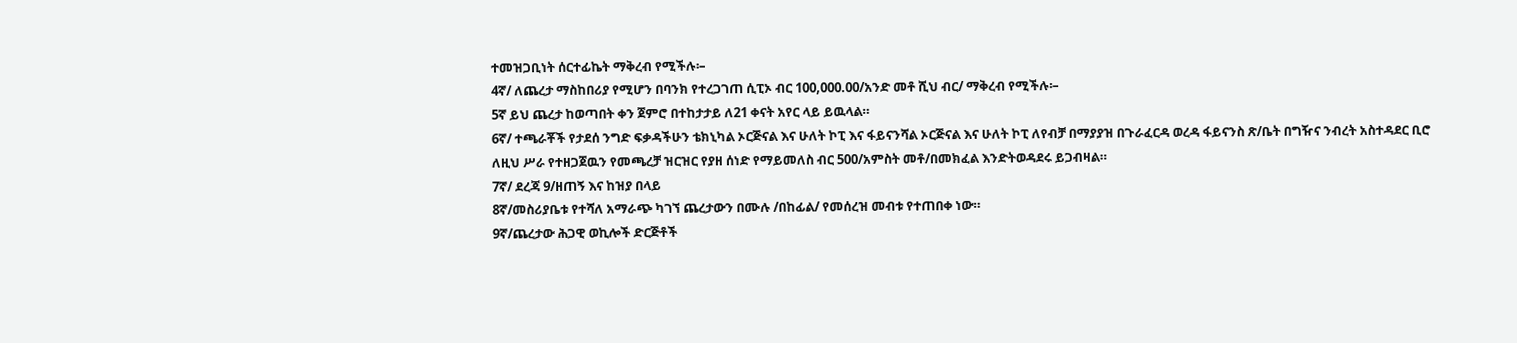ተመዝጋቢነት ሰርተፊኬት ማቅረብ የሚችሉ፡–
4ኛ/ ለጨረታ ማስከበሪያ የሚሆን በባንክ የተረጋገጠ ሲፒኦ ብር 100,000.00/አንድ መቶ ሺህ ብር/ ማቅረብ የሚችሉ፡–
5ኛ ይህ ጨረታ ከወጣበት ቀን ጀምሮ በተከታታይ ለ21 ቀናት አየር ላይ ይዉላል።
6ኛ/ ተጫራቾች የታደሰ ንግድ ፍቃዳችሁን ቴክኒካል ኦርጅናል እና ሁለት ኮፒ እና ፋይናንሻል ኦርጅናል እና ሁለት ኮፒ ለየብቻ በማያያዝ በጉራፈርዳ ወረዳ ፋይናንስ ጽ/ቤት በግዥና ንብረት አስተዳደር ቢሮ ለዚህ ሥራ የተዘጋጀዉን የመጫረቻ ዝርዝር የያዘ ሰነድ የማይመለስ ብር 500/አምስት መቶ/በመክፈል እንድትወዳደሩ ይጋብዛል።
7ኛ/ ደረጃ 9/ዘጠኝ እና ከዝያ በላይ
8ኛ/መስሪያቤቱ የተሻለ አማራጭ ካገኘ ጨረታውን በሙሉ /በከፊል/ የመሰረዝ መብቱ የተጠበቀ ነው።
9ኛ/ጨረታው ሕጋዊ ወኪሎች ድርጅቶች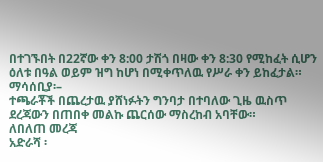በተገኙበት በ22ኛው ቀን 8:00 ታሽጎ በዛው ቀን 8:30 የሚከፈት ሲሆን ዕለቱ በዓል ወይም ዝግ ከሆነ በሚቀጥለዉ የሥራ ቀን ይከፈታል።
ማሳሰቢያ፡–
ተጫራቾች በጨረታዉ ያሸነፉትን ግንባታ በተባለው ጊዜ ዉስጥ ደረጃውን በጠበቀ መልኩ ጨርሰው ማስረከብ አባቸው።
ለበለጠ መረጃ
አድራሻ ፡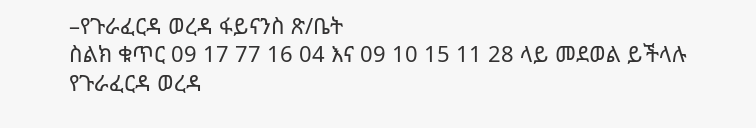–የጉራፈርዳ ወረዳ ፋይናንስ ጽ/ቤት
ስልክ ቁጥር 09 17 77 16 04 እና 09 10 15 11 28 ላይ መደወል ይችላሉ
የጉራፈርዳ ወረዳ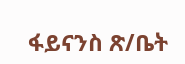ፋይናንስ ጽ/ቤት